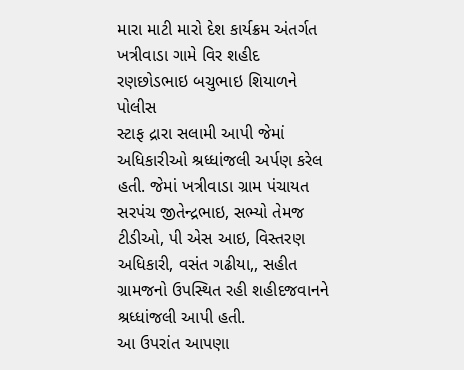મારા માટી મારો દેશ કાર્યક્રમ અંતર્ગત ખત્રીવાડા ગામે વિર શહીદ રણછોડભાઇ બચુભાઇ શિયાળને પોલીસ
સ્ટાફ દ્રારા સલામી આપી જેમાં અધિકારીઓ શ્રધ્ધાંજલી અર્પણ કરેલ હતી. જેમાં ખત્રીવાડા ગ્રામ પંચાયત
સરપંચ જીતેન્દ્રભાઇ, સભ્યો તેમજ ટીડીઓ, પી એસ આઇ, વિસ્તરણ અધિકારી, વસંત ગઢીયા,, સહીત
ગ્રામજનો ઉપસ્થિત રહી શહીદજવાનને શ્રધ્ધાંજલી આપી હતી.
આ ઉપરાંત આપણા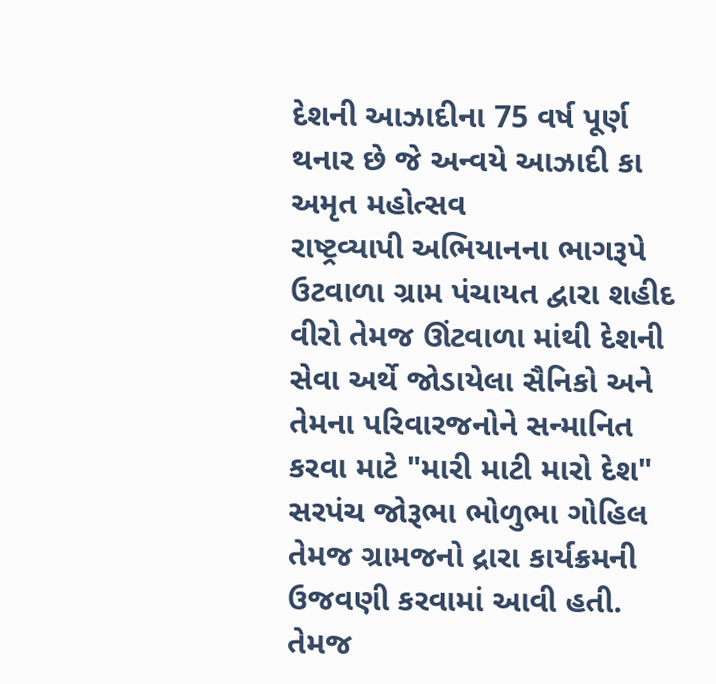દેશની આઝાદીના 75 વર્ષ પૂર્ણ થનાર છે જે અન્વયે આઝાદી કા અમૃત મહોત્સવ
રાષ્ટ્રવ્યાપી અભિયાનના ભાગરૂપે ઉટવાળા ગ્રામ પંચાયત દ્વારા શહીદ વીરો તેમજ ઊંટવાળા માંથી દેશની
સેવા અર્થે જોડાયેલા સૈનિકો અને તેમના પરિવારજનોને સન્માનિત કરવા માટે "મારી માટી મારો દેશ"
સરપંચ જોરૂભા ભોળુભા ગોહિલ તેમજ ગ્રામજનો દ્રારા કાર્યક્રમની ઉજવણી કરવામાં આવી હતી. તેમજ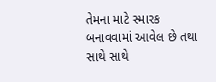તેમના માટે સ્મારક બનાવવામાં આવેલ છે તથા સાથે સાથે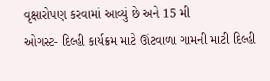વૃક્ષારોપણ કરવામાં આવ્યું છે અને 15 મી
ઓગસ્ટ- દિલ્હી કાર્યક્રમ માટે ઊંટવાળા ગામની માટી દિલ્હી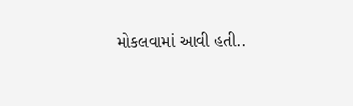મોકલવામાં આવી હતી..